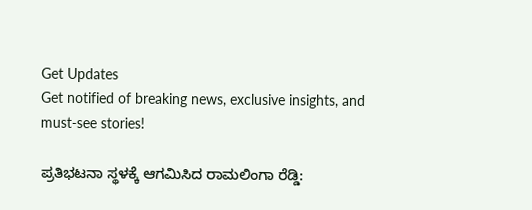Get Updates
Get notified of breaking news, exclusive insights, and must-see stories!

ಪ್ರತಿಭಟನಾ ಸ್ಥಳಕ್ಕೆ ಆಗಮಿಸಿದ ರಾಮಲಿಂಗಾ ರೆಡ್ಡಿ: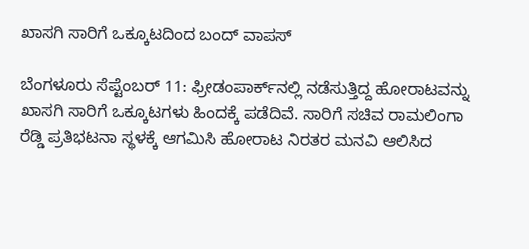ಖಾಸಗಿ ಸಾರಿಗೆ ಒಕ್ಕೂಟದಿಂದ ಬಂದ್ ವಾಪಸ್

ಬೆಂಗಳೂರು ಸೆಪ್ಟೆಂಬರ್ 11: ಫ್ರೀಡಂಪಾರ್ಕ್‌ನಲ್ಲಿ ನಡೆಸುತ್ತಿದ್ದ ಹೋರಾಟವನ್ನು ಖಾಸಗಿ ಸಾರಿಗೆ ಒಕ್ಕೂಟಗಳು ಹಿಂದಕ್ಕೆ ಪಡೆದಿವೆ. ಸಾರಿಗೆ ಸಚಿವ ರಾಮಲಿಂಗಾ ರೆಡ್ಡಿ ಪ್ರತಿಭಟನಾ ಸ್ಥಳಕ್ಕೆ ಆಗಮಿಸಿ ಹೋರಾಟ ನಿರತರ ಮನವಿ ಆಲಿಸಿದ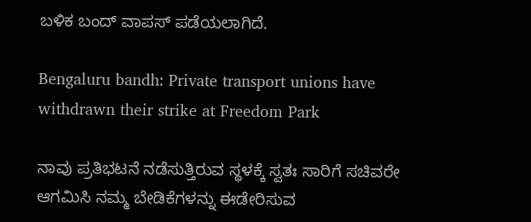ಬಳಿಕ ಬಂದ್ ವಾಪಸ್ ಪಡೆಯಲಾಗಿದೆ.

Bengaluru bandh: Private transport unions have withdrawn their strike at Freedom Park

ನಾವು ಪ್ರತಿಭಟನೆ ನಡೆಸುತ್ತಿರುವ ಸ್ಥಳಕ್ಕೆ ಸ್ವತಃ ಸಾರಿಗೆ ಸಚಿವರೇ ಆಗಮಿಸಿ ನಮ್ಮ ಬೇಡಿಕೆಗಳನ್ನು ಈಡೇರಿಸುವ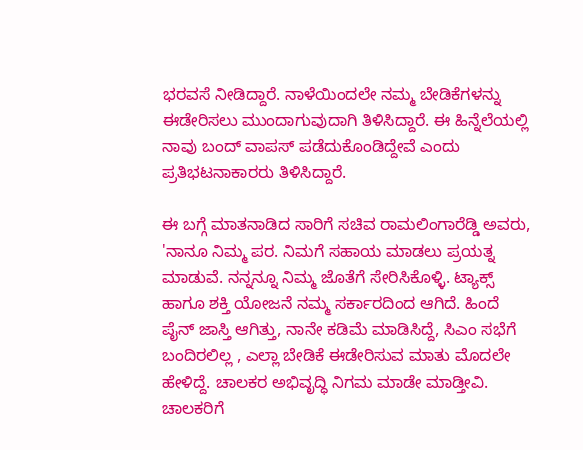ಭರವಸೆ ನೀಡಿದ್ದಾರೆ. ನಾಳೆಯಿಂದಲೇ ನಮ್ಮ ಬೇಡಿಕೆಗಳನ್ನು ಈಡೇರಿಸಲು ಮುಂದಾಗುವುದಾಗಿ ತಿಳಿಸಿದ್ದಾರೆ. ಈ ಹಿನ್ನೆಲೆಯಲ್ಲಿ ನಾವು ಬಂದ್ ವಾಪಸ್ ಪಡೆದುಕೊಂಡಿದ್ದೇವೆ ಎಂದು ಪ್ರತಿಭಟನಾಕಾರರು ತಿಳಿಸಿದ್ದಾರೆ.

ಈ ಬಗ್ಗೆ ಮಾತನಾಡಿದ ಸಾರಿಗೆ ಸಚಿವ ರಾಮಲಿಂಗಾರೆಡ್ಡಿ ಅವರು, 'ನಾನೂ ನಿಮ್ಮ ಪರ. ನಿಮಗೆ ಸಹಾಯ ಮಾಡಲು ಪ್ರಯತ್ನ ಮಾಡುವೆ. ನನ್ನನ್ನೂ ನಿಮ್ಮ ಜೊತೆಗೆ ಸೇರಿಸಿಕೊಳ್ಳಿ. ಟ್ಯಾಕ್ಸ್ ಹಾಗೂ ಶಕ್ತಿ ಯೋಜನೆ ನಮ್ಮ ಸರ್ಕಾರದಿಂದ ಆಗಿದೆ. ಹಿಂದೆ ಪೈನ್ ಜಾಸ್ತಿ ಆಗಿತ್ತು, ನಾನೇ ಕಡಿಮೆ ಮಾಡಿಸಿದ್ದೆ, ಸಿಎಂ ಸಭೆಗೆ ಬಂದಿರಲಿಲ್ಲ , ಎಲ್ಲಾ ಬೇಡಿಕೆ ಈಡೇರಿಸುವ ಮಾತು ಮೊದಲೇ ಹೇಳಿದ್ದೆ. ಚಾಲಕರ ಅಭಿವೃದ್ಧಿ ನಿಗಮ ಮಾಡೇ ಮಾಡ್ತೀವಿ. ಚಾಲಕರಿಗೆ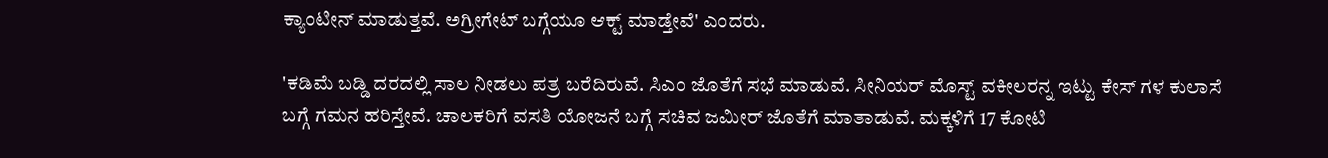ಕ್ಯಾಂಟೀನ್ ಮಾಡುತ್ತವೆ. ಅಗ್ರೀಗೇಟ್ ಬಗ್ಗೆಯೂ ಆಕ್ಟ್ ಮಾಡ್ತೇವೆ' ಎಂದರು.

'ಕಡಿಮೆ ಬಡ್ಡಿ ದರದಲ್ಲಿ ಸಾಲ ನೀಡಲು ಪತ್ರ ಬರೆದಿರುವೆ. ಸಿಎಂ ಜೊತೆಗೆ ಸಭೆ ಮಾಡುವೆ. ಸೀನಿಯರ್ ಮೊಸ್ಟ್ ವಕೀಲರನ್ನ ಇಟ್ಟು ಕೇಸ್ ಗಳ ಕುಲಾಸೆ ಬಗ್ಗೆ ಗಮನ ಹರಿಸ್ತೇವೆ. ಚಾಲಕರಿಗೆ ವಸತಿ ಯೋಜನೆ ಬಗ್ಗೆ ಸಚಿವ ಜಮೀರ್ ಜೊತೆಗೆ ಮಾತಾಡುವೆ. ಮಕ್ಕಳಿಗೆ 17 ಕೋಟಿ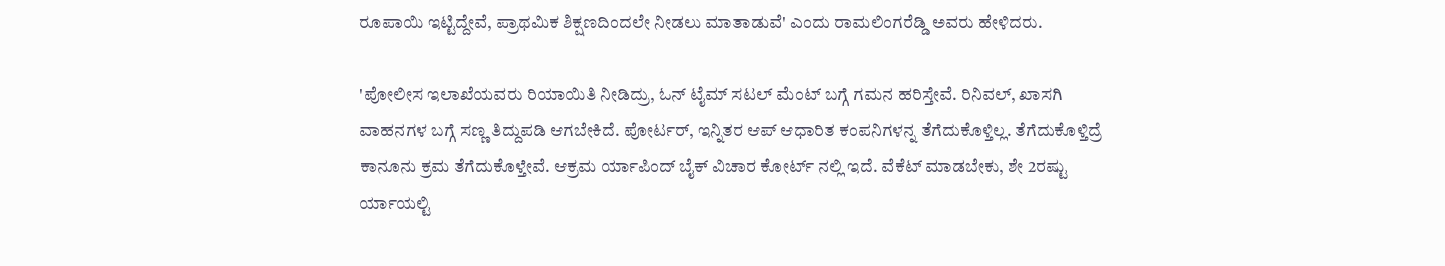ರೂಪಾಯಿ ಇಟ್ಟಿದ್ದೇವೆ, ಪ್ರಾಥಮಿಕ ಶಿಕ್ಷಣದಿಂದಲೇ ನೀಡಲು ಮಾತಾಡುವೆ' ಎಂದು ರಾಮಲಿಂಗರೆಡ್ಡಿ ಅವರು ಹೇಳಿದರು.

'ಪೋಲೀಸ ಇಲಾಖೆಯವರು ರಿಯಾಯಿತಿ ನೀಡಿದ್ರು, ಓನ್ ಟೈಮ್ ಸಟಲ್ ಮೆಂಟ್ ಬಗ್ಗೆ ಗಮನ ಹರಿಸ್ತೇವೆ. ರಿನಿವಲ್, ಖಾಸಗಿ ವಾಹನಗಳ ಬಗ್ಗೆ ಸಣ್ಣ ತಿದ್ದುಪಡಿ ಆಗಬೇಕಿದೆ. ಪೋರ್ಟರ್, ಇನ್ನಿತರ ಆಪ್ ಆಧಾರಿತ ಕಂಪನಿಗಳನ್ನ ತೆಗೆದುಕೊಳ್ತಿಲ್ಲ. ತೆಗೆದುಕೊಳ್ತಿದ್ರೆ ಕಾನೂನು ಕ್ರಮ ತೆಗೆದುಕೊಳ್ತೇವೆ. ಆಕ್ರಮ ರ್ಯಾಪಿಂದ್ ಬೈಕ್ ವಿಚಾರ ಕೋರ್ಟ್ ನಲ್ಲಿ ‌ಇದೆ. ವೆಕೆಟ್ ಮಾಡಬೇಕು, ಶೇ 2ರಷ್ಟು ರ್ಯಾಯಲ್ಟಿ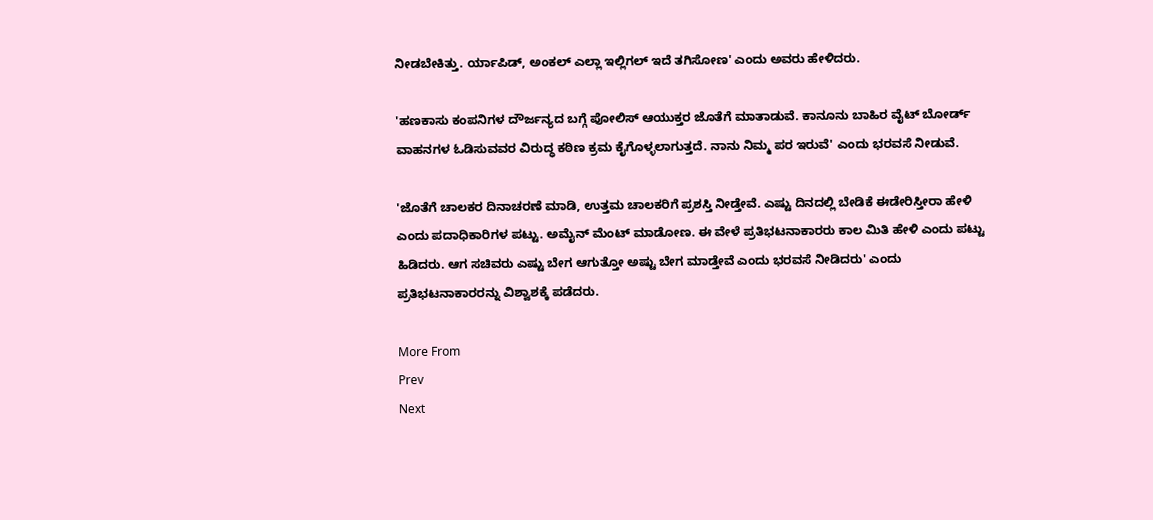ನೀಡಬೇಕಿತ್ತು. ರ್ಯಾಪಿಡ್, ಅಂಕಲ್ ಎಲ್ಲಾ ಇಲ್ಲಿಗಲ್ ಇದೆ ತಗಿಸೋಣ' ಎಂದು ಅವರು ಹೇಳಿದರು.

'ಹಣಕಾಸು ಕಂಪನಿಗಳ ದೌರ್ಜನ್ಯದ ಬಗ್ಗೆ ಪೋಲಿಸ್ ಆಯುಕ್ತರ ಜೊತೆಗೆ ಮಾತಾಡುವೆ. ಕಾನೂನು ಬಾಹಿರ ವೈಟ್ ಬೋರ್ಡ್ ವಾಹನಗಳ ಓಡಿಸುವವರ ವಿರುದ್ಧ ಕಠಿಣ ಕ್ರಮ ಕೈಗೊಳ್ಳಲಾಗುತ್ತದೆ. ನಾನು ನಿಮ್ಮ ಪರ ಇರುವೆ' ಎಂದು ಭರವಸೆ ನೀಡುವೆ.

'ಜೊತೆಗೆ ಚಾಲಕರ ದಿನಾಚರಣೆ ಮಾಡಿ, ಉತ್ತಮ ಚಾಲಕರಿಗೆ ಪ್ರಶಸ್ತಿ ನೀಡ್ತೇವೆ. ಎಷ್ಟು ದಿನದಲ್ಲಿ ಬೇಡಿಕೆ ಈಡೇರಿಸ್ತೀರಾ ಹೇಳಿ ಎಂದು ಪದಾಧಿಕಾರಿಗಳ ಪಟ್ಟು. ಅಮೈನ್ ಮೆಂಟ್ ಮಾಡೋಣ. ಈ ವೇಳೆ ಪ್ರತಿಭಟನಾಕಾರರು ಕಾಲ ಮಿತಿ ಹೇಳಿ ಎಂದು ಪಟ್ಟು ಹಿಡಿದರು. ಆಗ ಸಚಿವರು ಎಷ್ಟು ಬೇಗ ‌ಆಗುತ್ತೋ ಅಷ್ಟು ಬೇಗ ಮಾಡ್ತೇವೆ ಎಂದು ಭರವಸೆ ನೀಡಿದರು' ಎಂದು ಪ್ರತಿಭಟನಾಕಾರರನ್ನು ವಿಶ್ವಾಶಕ್ಕೆ ಪಡೆದರು.

More From
Prev
Next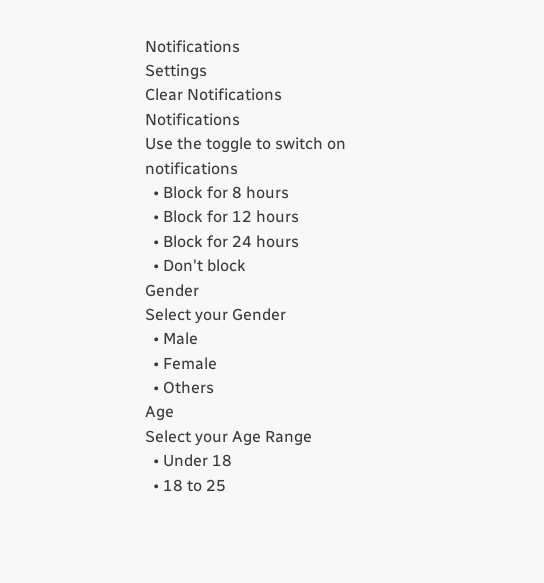Notifications
Settings
Clear Notifications
Notifications
Use the toggle to switch on notifications
  • Block for 8 hours
  • Block for 12 hours
  • Block for 24 hours
  • Don't block
Gender
Select your Gender
  • Male
  • Female
  • Others
Age
Select your Age Range
  • Under 18
  • 18 to 25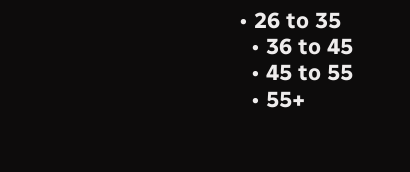• 26 to 35
  • 36 to 45
  • 45 to 55
  • 55+